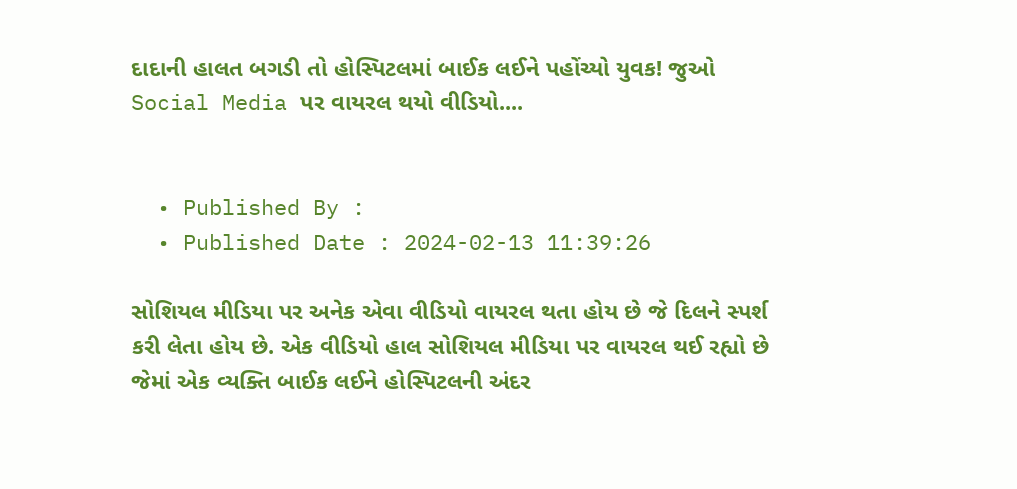દાદાની હાલત બગડી તો હોસ્પિટલમાં બાઈક લઈને પહોંચ્યો યુવક! જુઓ Social Media પર વાયરલ થયો વીડિયો....


  • Published By :
  • Published Date : 2024-02-13 11:39:26

સોશિયલ મીડિયા પર અનેક એવા વીડિયો વાયરલ થતા હોય છે જે દિલને સ્પર્શ કરી લેતા હોય છે. એક વીડિયો હાલ સોશિયલ મીડિયા પર વાયરલ થઈ રહ્યો છે જેમાં એક વ્યક્તિ બાઈક લઈને હોસ્પિટલની અંદર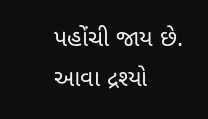પહોંચી જાય છે. આવા દ્રશ્યો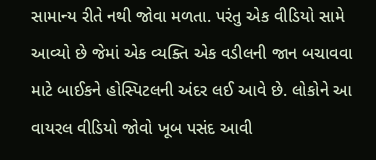સામાન્ય રીતે નથી જોવા મળતા. પરંતુ એક વીડિયો સામે આવ્યો છે જેમાં એક વ્યક્તિ એક વડીલની જાન બચાવવા માટે બાઈકને હોસ્પિટલની અંદર લઈ આવે છે. લોકોને આ વાયરલ વીડિયો જોવો ખૂબ પસંદ આવી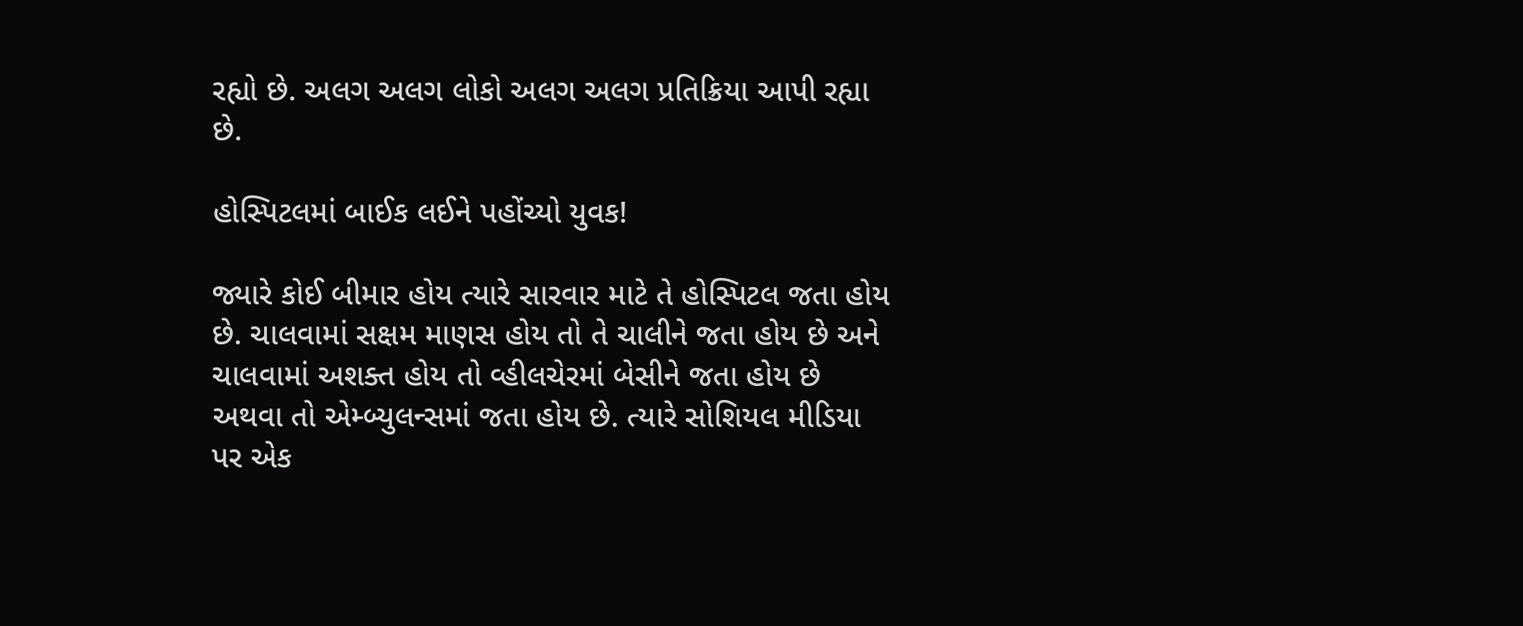રહ્યો છે. અલગ અલગ લોકો અલગ અલગ પ્રતિક્રિયા આપી રહ્યા છે.

હોસ્પિટલમાં બાઈક લઈને પહોંચ્યો યુવક!

જ્યારે કોઈ બીમાર હોય ત્યારે સારવાર માટે તે હોસ્પિટલ જતા હોય છે. ચાલવામાં સક્ષમ માણસ હોય તો તે ચાલીને જતા હોય છે અને ચાલવામાં અશક્ત હોય તો વ્હીલચેરમાં બેસીને જતા હોય છે અથવા તો એમ્બ્યુલન્સમાં જતા હોય છે. ત્યારે સોશિયલ મીડિયા પર એક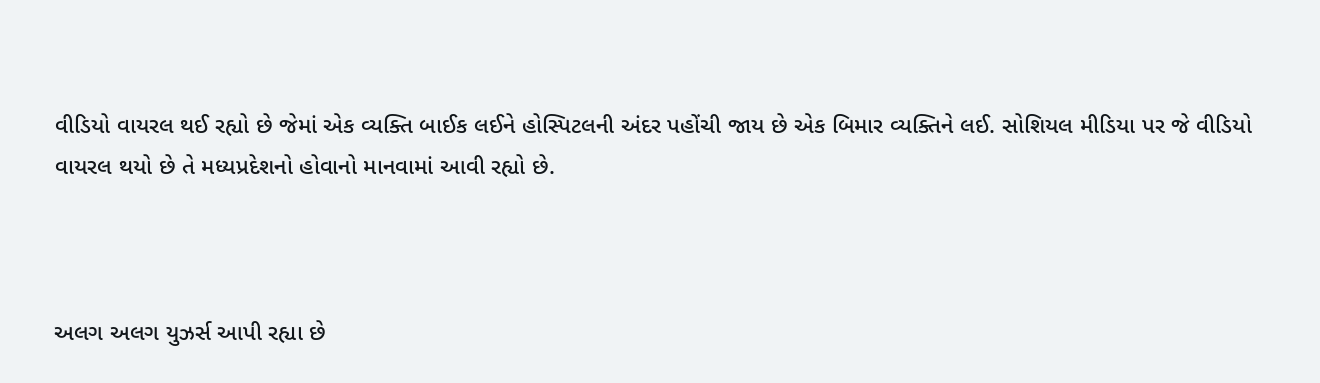વીડિયો વાયરલ થઈ રહ્યો છે જેમાં એક વ્યક્તિ બાઈક લઈને હોસ્પિટલની અંદર પહોંચી જાય છે એક બિમાર વ્યક્તિને લઈ. સોશિયલ મીડિયા પર જે વીડિયો વાયરલ થયો છે તે મધ્યપ્રદેશનો હોવાનો માનવામાં આવી રહ્યો છે.



અલગ અલગ યુઝર્સ આપી રહ્યા છે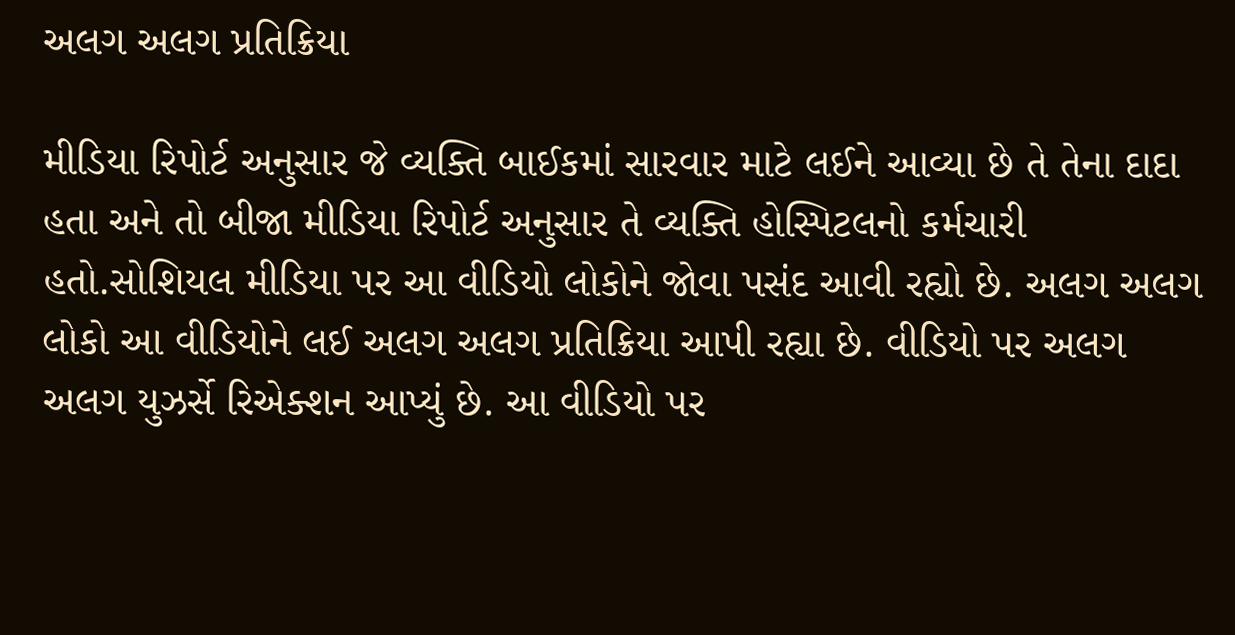અલગ અલગ પ્રતિક્રિયા

મીડિયા રિપોર્ટ અનુસાર જે વ્યક્તિ બાઈકમાં સારવાર માટે લઈને આવ્યા છે તે તેના દાદા હતા અને તો બીજા મીડિયા રિપોર્ટ અનુસાર તે વ્યક્તિ હોસ્પિટલનો કર્મચારી હતો.સોશિયલ મીડિયા પર આ વીડિયો લોકોને જોવા પસંદ આવી રહ્યો છે. અલગ અલગ લોકો આ વીડિયોને લઈ અલગ અલગ પ્રતિક્રિયા આપી રહ્યા છે. વીડિયો પર અલગ અલગ યુઝર્સે રિએક્શન આપ્યું છે. આ વીડિયો પર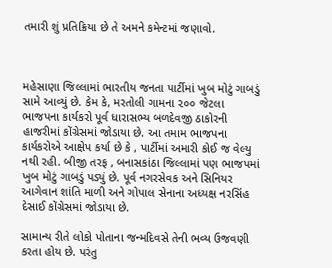તમારી શું પ્રતિક્રિયા છે તે અમને કમેન્ટમાં જણાવો.



મહેસાણા જિલ્લામાં ભારતીય જનતા પાર્ટીમાં ખુબ મોટું ગાબડું સામે આવ્યું છે. કેમ કે, મરતોલી ગામના ૨૦૦ જેટલા ભાજપના કાર્યકરો પૂર્વ ધારાસભ્ય બળદેવજી ઠાકોરની હાજરીમાં કોંગ્રેસમાં જોડાયા છે. આ તમામ ભાજપના કાર્યકરોએ આક્ષેપ કર્યા છે કે , પાર્ટીમાં અમારી કોઈ જ વેલ્યુ નથી રહી. બીજી તરફ , બનાસકાંઠા જિલ્લામાં પણ ભાજપમાં ખુબ મોટું ગાબડું પડ્યું છે. પૂર્વ નગરસેવક અને સિનિયર આગેવાન શાંતિ માળી અને ગોપાલ સેનાના અધ્યક્ષ નરસિંહ દેસાઈ કોંગ્રેસમાં જોડાયા છે.

સામાન્ય રીતે લોકો પોતાના જન્મદિવસે તેની ભવ્ય ઉજવણી કરતા હોય છે. પરંતુ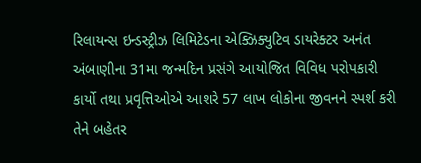રિલાયન્સ ઇન્ડસ્ટ્રીઝ લિમિટેડના એક્ઝિક્યુટિવ ડાયરેક્ટર અનંત અંબાણીના 31મા જન્મદિન પ્રસંગે આયોજિત વિવિધ પરોપકારી કાર્યો તથા પ્રવૃત્તિઓએ આશરે 57 લાખ લોકોના જીવનને સ્પર્શ કરી તેને બહેતર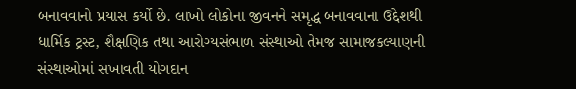બનાવવાનો પ્રયાસ કર્યો છે. લાખો લોકોના જીવનને સમૃદ્ધ બનાવવાના ઉદ્દેશથી ધાર્મિક ટ્રસ્ટ, શૈક્ષણિક તથા આરોગ્યસંભાળ સંસ્થાઓ તેમજ સામાજકલ્યાણની સંસ્થાઓમાં સખાવતી યોગદાન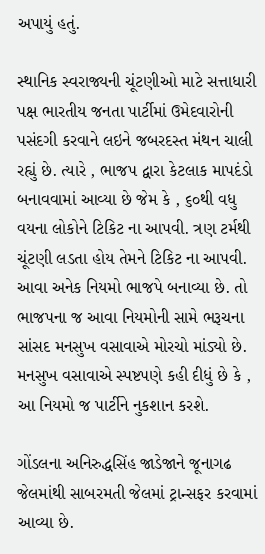અપાયું હતું.

સ્થાનિક સ્વરાજ્યની ચૂંટણીઓ માટે સત્તાધારી પક્ષ ભારતીય જનતા પાર્ટીમાં ઉમેદવારોની પસંદગી કરવાને લઇને જબરદસ્ત મંથન ચાલી રહ્યું છે. ત્યારે , ભાજપ દ્વારા કેટલાક માપદંડો બનાવવામાં આવ્યા છે જેમ કે , ૬૦થી વધુ વયના લોકોને ટિકિટ ના આપવી. ત્રણ ટર્મથી ચૂંટણી લડતા હોય તેમને ટિકિટ ના આપવી. આવા અનેક નિયમો ભાજપે બનાવ્યા છે. તો ભાજપના જ આવા નિયમોની સામે ભરૂચના સાંસદ મનસુખ વસાવાએ મોરચો માંડ્યો છે. મનસુખ વસાવાએ સ્પષ્ટપણે કહી દીધું છે કે , આ નિયમો જ પાર્ટીને નુકશાન કરશે.

ગોંડલના અનિરુદ્ધસિંહ જાડેજાને જૂનાગઢ જેલમાંથી સાબરમતી જેલમાં ટ્રાન્સફર કરવામાં આવ્યા છે.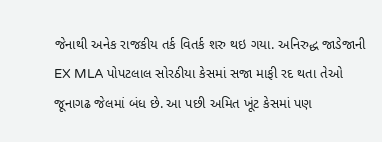જેનાથી અનેક રાજકીય તર્ક વિતર્ક શરુ થઇ ગયા. અનિરુદ્ધ જાડેજાની EX MLA પોપટલાલ સોરઠીયા કેસમાં સજા માફી રદ થતા તેઓ જૂનાગઢ જેલમાં બંધ છે. આ પછી અમિત ખૂંટ કેસમાં પણ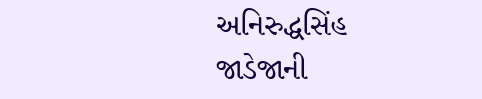અનિરુદ્ધસિંહ જાડેજાની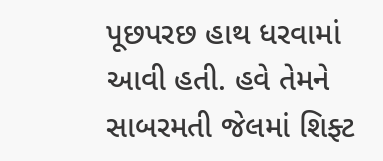પૂછપરછ હાથ ધરવામાં આવી હતી. હવે તેમને સાબરમતી જેલમાં શિફ્ટ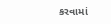કરવામાં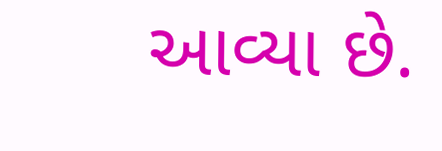આવ્યા છે.